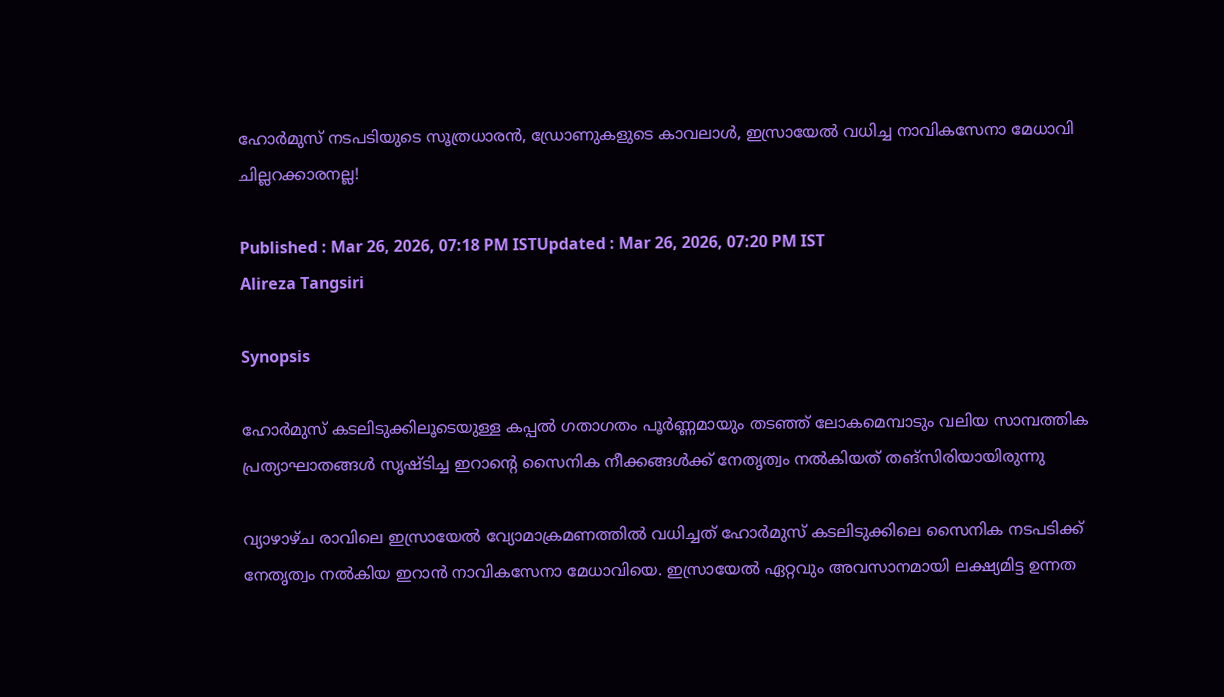ഹോര്‍മുസ് നടപടിയുടെ സൂത്രധാരന്‍, ഡ്രോണുകളുടെ കാവലാള്‍, ഇസ്രായേല്‍ വധിച്ച നാവികസേനാ മേധാവി ചില്ലറക്കാരനല്ല!

Published : Mar 26, 2026, 07:18 PM ISTUpdated : Mar 26, 2026, 07:20 PM IST
Alireza Tangsiri

Synopsis

ഹോര്‍മുസ് കടലിടുക്കിലൂടെയുള്ള കപ്പല്‍ ഗതാഗതം പൂര്‍ണ്ണമായും തടഞ്ഞ് ലോകമെമ്പാടും വലിയ സാമ്പത്തിക പ്രത്യാഘാതങ്ങള്‍ സൃഷ്ടിച്ച ഇറാന്റെ സൈനിക നീക്കങ്ങള്‍ക്ക് നേതൃത്വം നല്‍കിയത് തങ്സിരിയായിരുന്നു

വ്യാഴാഴ്ച രാവിലെ ഇസ്രായേല്‍ വ്യോമാക്രമണത്തില്‍ വധിച്ചത് ഹോര്‍മുസ് കടലിടുക്കിലെ സൈനിക നടപടിക്ക് നേതൃത്വം നല്‍കിയ ഇറാന്‍ നാവികസേനാ മേധാവിയെ. ഇസ്രായേല്‍ ഏറ്റവും അവസാനമായി ലക്ഷ്യമിട്ട ഉന്നത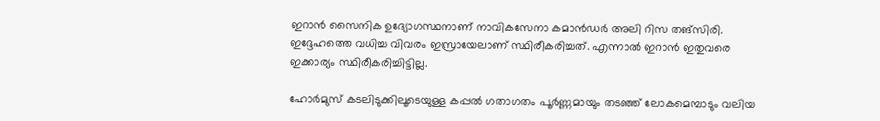ഇറാന്‍ സൈനിക ഉദ്യോഗസ്ഥനാണ് നാവികസേനാ കമാന്‍ഡര്‍ അലി റിസ തങ്സിരി. ഇദ്ദേഹത്തെ വധിച്ച വിവരം ഇസ്രായേലാണ് സ്ഥിരീകരിച്ചത്. എന്നാല്‍ ഇറാന്‍ ഇതുവരെ ഇക്കാര്യം സ്ഥിരീകരിച്ചിട്ടില്ല.

ഹോര്‍മുസ് കടലിടുക്കിലൂടെയുള്ള കപ്പല്‍ ഗതാഗതം പൂര്‍ണ്ണമായും തടഞ്ഞ് ലോകമെമ്പാടും വലിയ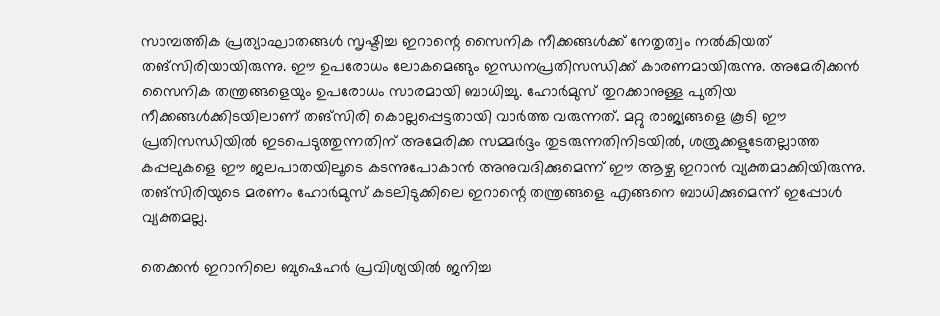സാമ്പത്തിക പ്രത്യാഘാതങ്ങള്‍ സൃഷ്ടിച്ച ഇറാന്റെ സൈനിക നീക്കങ്ങള്‍ക്ക് നേതൃത്വം നല്‍കിയത് തങ്സിരിയായിരുന്നു. ഈ ഉപരോധം ലോകമെങ്ങും ഇന്ധനപ്രതിസന്ധിക്ക് കാരണമായിരുന്നു. അമേരിക്കന്‍ സൈനിക തന്ത്രങ്ങളെയും ഉപരോധം സാരമായി ബാധിച്ചു. ഹോര്‍മുസ് തുറക്കാനുള്ള പുതിയ നീക്കങ്ങള്‍ക്കിടയിലാണ് തങ്സിരി കൊല്ലപ്പെട്ടതായി വാര്‍ത്ത വരുന്നത്. മറ്റു രാജ്യങ്ങളെ കൂടി ഈ പ്രതിസന്ധിയില്‍ ഇടപെടുത്തുന്നതിന് അമേരിക്ക സമ്മര്‍ദ്ദം തുടരുന്നതിനിടയില്‍, ശത്രുക്കളുടേതല്ലാത്ത കപ്പലുകളെ ഈ ജലപാതയിലൂടെ കടന്നുപോകാന്‍ അനുവദിക്കുമെന്ന് ഈ ആഴ്ച ഇറാന്‍ വ്യക്തമാക്കിയിരുന്നു. തങ്സിരിയുടെ മരണം ഹോര്‍മുസ് കടലിടുക്കിലെ ഇറാന്റെ തന്ത്രങ്ങളെ എങ്ങനെ ബാധിക്കുമെന്ന് ഇപ്പോള്‍ വ്യക്തമല്ല.

തെക്കൻ ഇറാനിലെ ബുഷെഹർ പ്രവിശ്യയിൽ ജനിച്ച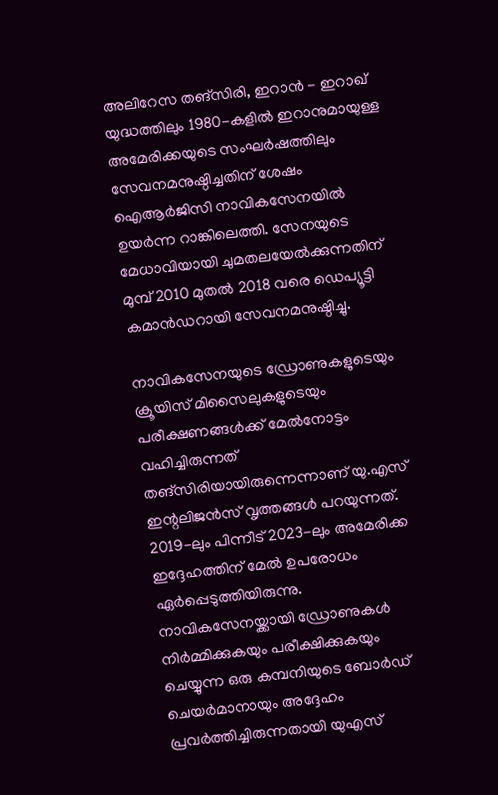അലിറേസ തങ്‌സിരി, ഇറാൻ - ഇറാഖ് യുദ്ധത്തിലും 1980-കളിൽ ഇറാനുമായുള്ള അമേരിക്കയുടെ സംഘർഷത്തിലും സേവനമനുഷ്ഠിച്ചതിന് ശേഷം ഐആർജിസി നാവികസേനയിൽ ഉയർന്ന റാങ്കിലെത്തി. സേനയുടെ മേധാവിയായി ചുമതലയേൽക്കുന്നതിന് മുമ്പ് 2010 മുതൽ 2018 വരെ ഡെപ്യൂട്ടി കമാൻഡറായി സേവനമനുഷ്ഠിച്ചു.

നാവികസേനയുടെ ഡ്രോണുകളുടെയും ക്രൂയിസ് മിസൈലുകളുടെയും പരീക്ഷണങ്ങള്‍ക്ക് മേല്‍നോട്ടം വഹിച്ചിരുന്നത് തങ്സിരിയായിരുന്നെന്നാണ് യു.എസ് ഇന്റലിജന്‍സ് വൃത്തങ്ങള്‍ പറയുന്നത്. 2019-ലും പിന്നീട് 2023-ലും അമേരിക്ക ഇദ്ദേഹത്തിന് മേല്‍ ഉപരോധം ഏര്‍പ്പെടുത്തിയിരുന്നു. നാവികസേനയ്ക്കായി ഡ്രോണുകള്‍ നിര്‍മ്മിക്കുകയും പരീക്ഷിക്കുകയും ചെയ്യുന്ന ഒരു കമ്പനിയുടെ ബോര്‍ഡ് ചെയര്‍മാനായും അദ്ദേഹം പ്രവര്‍ത്തിച്ചിരുന്നതായി യുഎസ്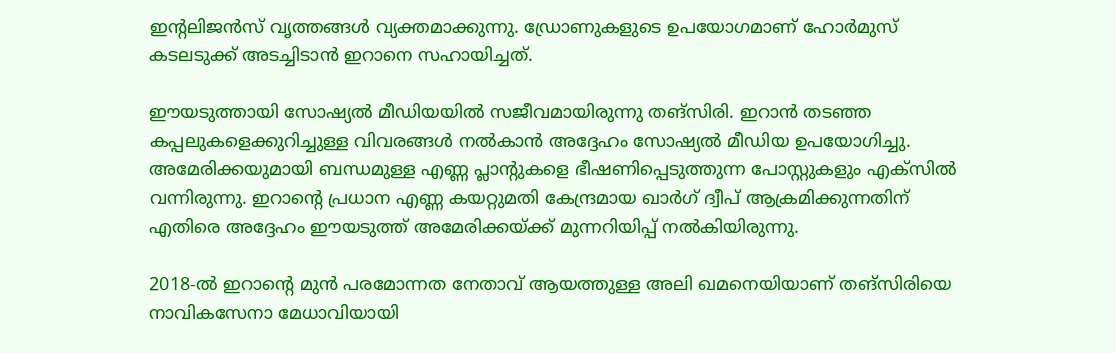ഇന്റലിജന്‍സ് വൃത്തങ്ങള്‍ വ്യക്തമാക്കുന്നു. ഡ്രോണുകളുടെ ഉപയോഗമാണ് ഹോര്‍മുസ് കടലടുക്ക് അടച്ചിടാന്‍ ഇറാനെ സഹായിച്ചത്.

ഈയടുത്തായി സോഷ്യല്‍ മീഡിയയില്‍ സജീവമായിരുന്നു തങ്സിരി. ഇറാന്‍ തടഞ്ഞ കപ്പലുകളെക്കുറിച്ചുള്ള വിവരങ്ങള്‍ നല്‍കാന്‍ അദ്ദേഹം സോഷ്യല്‍ മീഡിയ ഉപയോഗിച്ചു. അമേരിക്കയുമായി ബന്ധമുള്ള എണ്ണ പ്ലാന്റുകളെ ഭീഷണിപ്പെടുത്തുന്ന പോസ്റ്റുകളും എക്‌സില്‍ വന്നിരുന്നു. ഇറാന്റെ പ്രധാന എണ്ണ കയറ്റുമതി കേന്ദ്രമായ ഖാര്‍ഗ് ദ്വീപ് ആക്രമിക്കുന്നതിന് എതിരെ അദ്ദേഹം ഈയടുത്ത് അമേരിക്കയ്ക്ക് മുന്നറിയിപ്പ് നല്‍കിയിരുന്നു.

2018-ല്‍ ഇറാന്റെ മുന്‍ പരമോന്നത നേതാവ് ആയത്തുള്ള അലി ഖമനെയിയാണ് തങ്സിരിയെ നാവികസേനാ മേധാവിയായി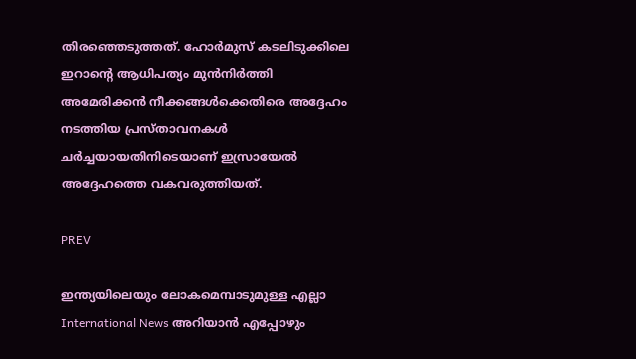തിരഞ്ഞെടുത്തത്. ഹോര്‍മുസ് കടലിടുക്കിലെ ഇറാന്റെ ആധിപത്യം മുന്‍നിര്‍ത്തി അമേരിക്കന്‍ നീക്കങ്ങള്‍ക്കെതിരെ അദ്ദേഹം നടത്തിയ പ്രസ്താവനകള്‍ ചര്‍ച്ചയായതിനിടെയാണ് ഇസ്രായേല്‍ അദ്ദേഹത്തെ വകവരുത്തിയത്.

PREV

ഇന്ത്യയിലെയും ലോകമെമ്പാടുമുള്ള എല്ലാ International News അറിയാൻ എപ്പോഴും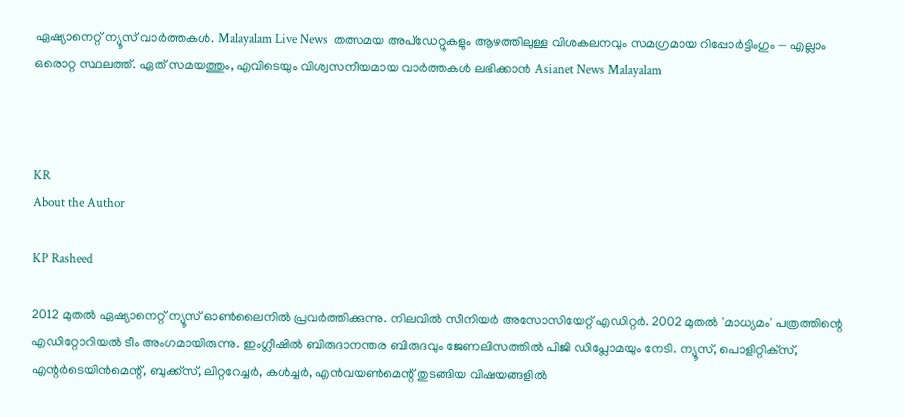ഏഷ്യാനെറ്റ് ന്യൂസ് വാർത്തകൾ. Malayalam Live News  തത്സമയ അപ്‌ഡേറ്റുകളും ആഴത്തിലുള്ള വിശകലനവും സമഗ്രമായ റിപ്പോർട്ടിംഗും — എല്ലാം ഒരൊറ്റ സ്ഥലത്ത്. ഏത് സമയത്തും, എവിടെയും വിശ്വസനീയമായ വാർത്തകൾ ലഭിക്കാൻ Asianet News Malayalam



KR
About the Author

KP Rasheed

2012 മുതല്‍ ഏഷ്യാനെറ്റ് ന്യൂസ് ഓണ്‍ലൈനില്‍ പ്രവര്‍ത്തിക്കുന്നു. നിലവില്‍ സീനിയര്‍ അസോസിയേറ്റ് എഡിറ്റര്‍. 2002 മുതല്‍ 'മാധ്യമം' പത്രത്തിന്റെ എഡിറ്റോറിയല്‍ ടീം അംഗമായിരുന്നു. ഇംഗ്ലീഷില്‍ ബിരുദാനന്തര ബിരുദവും ജേണലിസത്തില്‍ പിജി ഡിപ്ലോമയും നേടി. ന്യൂസ്, പൊളിറ്റിക്‌സ്, എന്റര്‍ടെയിന്‍മെന്റ്, ബുക്ക്‌സ്, ലിറ്ററേച്ചര്‍, കള്‍ച്ചര്‍, എന്‍വയണ്‍മെന്റ് തുടങ്ങിയ വിഷയങ്ങളില്‍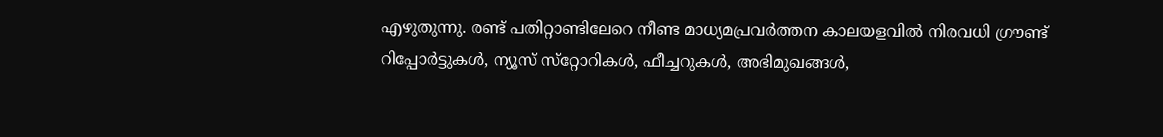എഴുതുന്നു. രണ്ട് പതിറ്റാണ്ടിലേറെ നീണ്ട മാധ്യമപ്രവര്‍ത്തന കാലയളവില്‍ നിരവധി ഗ്രൗണ്ട് റിപ്പോര്‍ട്ടുകള്‍, ന്യൂസ് സ്‌റ്റോറികള്‍, ഫീച്ചറുകള്‍, അഭിമുഖങ്ങള്‍,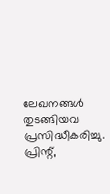ലേഖനങ്ങള്‍ തുടങ്ങിയവ പ്രസിദ്ധീകരിച്ചു. പ്രിന്റ്,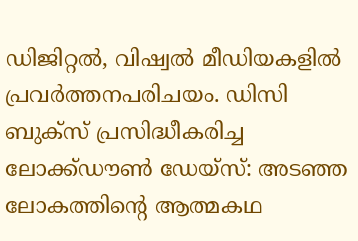ഡിജിറ്റല്‍, വിഷ്വല്‍ മീഡിയകളില്‍ പ്രവര്‍ത്തനപരിചയം. ഡിസി ബുക്സ് പ്രസിദ്ധീകരിച്ച ലോക്ക്ഡൗണ്‍ ഡേയ്സ്: അടഞ്ഞ ലോകത്തിന്റെ ആത്മകഥ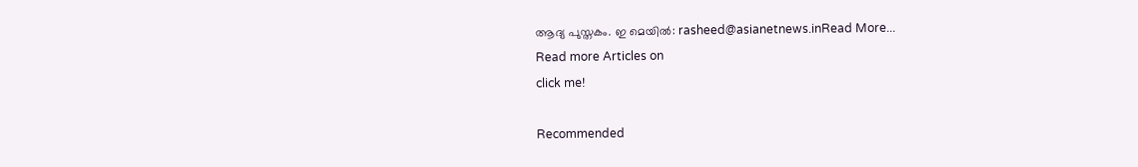ആദ്യ പുസ്തകം. ഇ മെയില്‍: rasheed@asianetnews.inRead More...
Read more Articles on
click me!

Recommended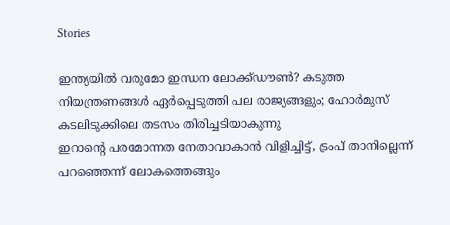Stories

ഇന്ത്യയിൽ വരുമോ ഇന്ധന ലോക്ക്ഡൗണ്‍? കടുത്ത നിയന്ത്രണങ്ങള്‍ ഏര്‍പ്പെടുത്തി പല രാജ്യങ്ങളും; ഹോര്‍മുസ് കടലിടുക്കിലെ തടസം തിരിച്ചടിയാകുന്നു
ഇറാന്റെ പരമോന്നത നേതാവാകാൻ വിളിച്ചിട്ട്, ട്രംപ് താനില്ലെന്ന് പറഞ്ഞെന്ന് ലോകത്തെങ്ങും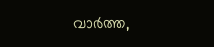വാര്‍ത്ത,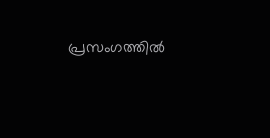പ്രസംഗത്തിൽ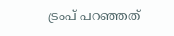ട്രംപ് പറഞ്ഞത്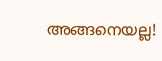അങ്ങനെയല്ല!